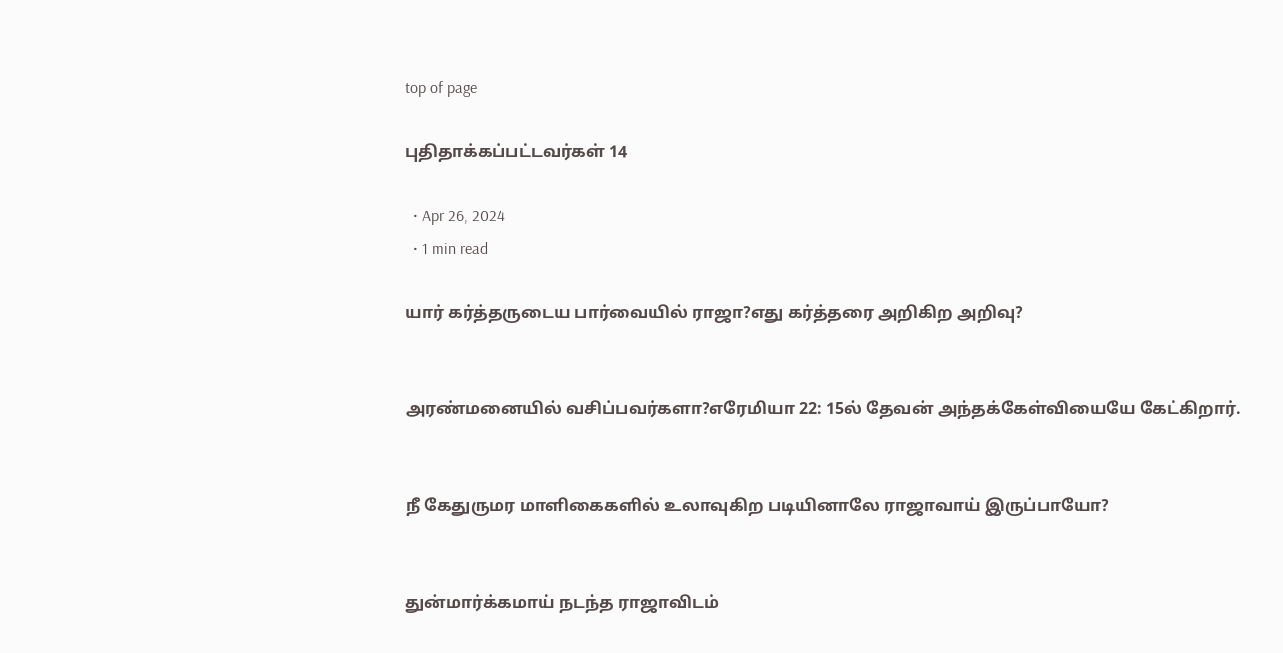top of page

புதிதாக்கப்பட்டவர்கள் 14

  • Apr 26, 2024
  • 1 min read

யார் கர்த்தருடைய பார்வையில் ராஜா?எது கர்த்தரை அறிகிற அறிவு?


அரண்மனையில் வசிப்பவர்களா?எரேமியா 22: 15ல் தேவன் அந்தக்கேள்வியையே கேட்கிறார்.


நீ கேதுருமர மாளிகைகளில் உலாவுகிற படியினாலே ராஜாவாய் இருப்பாயோ?


துன்மார்க்கமாய் நடந்த ராஜாவிடம்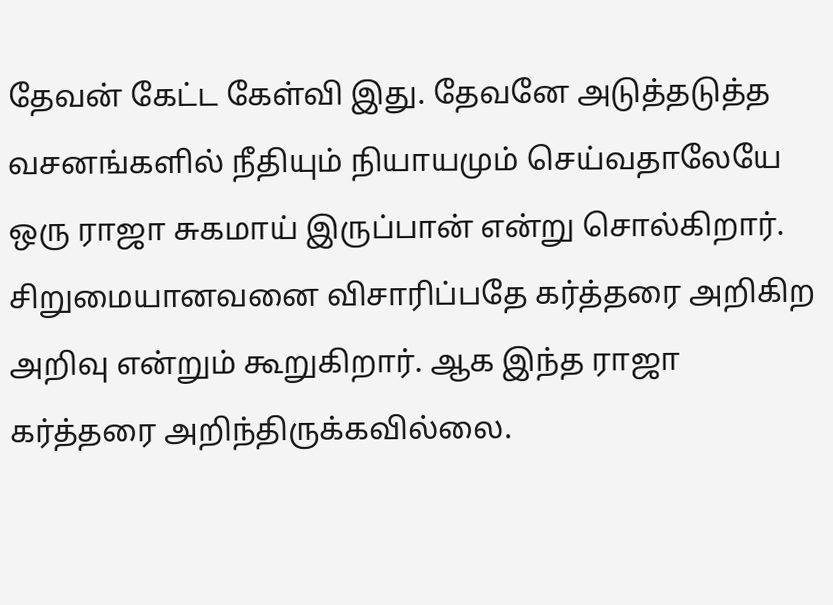தேவன் கேட்ட கேள்வி இது. தேவனே அடுத்தடுத்த வசனங்களில் நீதியும் நியாயமும் செய்வதாலேயே ஒரு ராஜா சுகமாய் இருப்பான் என்று சொல்கிறார். சிறுமையானவனை விசாரிப்பதே கர்த்தரை அறிகிற அறிவு என்றும் கூறுகிறார். ஆக இந்த ராஜா கர்த்தரை அறிந்திருக்கவில்லை.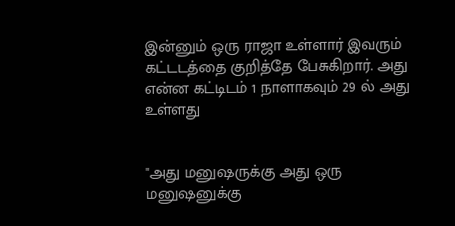இன்னும் ஒரு ராஜா உள்ளார் இவரும் கட்டடத்தை குறித்தே பேசுகிறார். அது என்ன கட்டிடம் 1 நாளாகவும் 29 ல் அது உள்ளது


"அது மனுஷருக்கு அது ஒரு மனுஷனுக்கு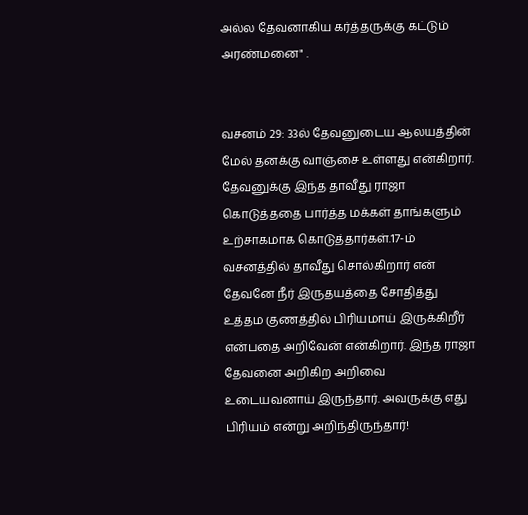அல்ல தேவனாகிய கர்த்தருக்கு கட்டும் அரண்மனை" .


வசனம் 29: 33ல் தேவனுடைய ஆலயத்தின் மேல் தனக்கு வாஞ்சை உள்ளது என்கிறார். தேவனுக்கு இந்த தாவீது ராஜா கொடுத்ததை பார்த்த மக்கள் தாங்களும் உற்சாகமாக கொடுத்தார்கள்.17-ம் வசனத்தில் தாவீது சொல்கிறார் என் தேவனே நீர் இருதயத்தை சோதித்து உத்தம குணத்தில் பிரியமாய் இருக்கிறீர் என்பதை அறிவேன் என்கிறார். இந்த ராஜா தேவனை அறிகிற அறிவை உடையவனாய் இருந்தார். அவருக்கு எது பிரியம் என்று அறிந்திருந்தார்!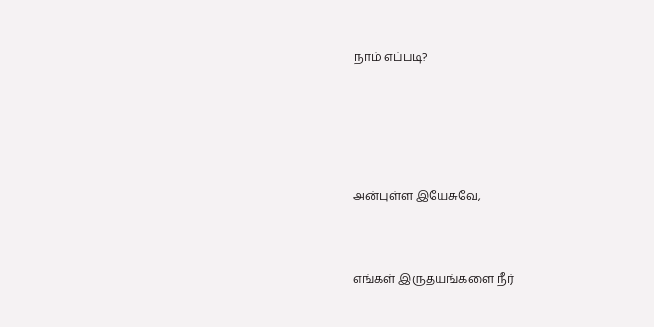நாம் எப்படி?




அன்புள்ள இயேசுவே,


எங்கள் இருதயங்களை நீர்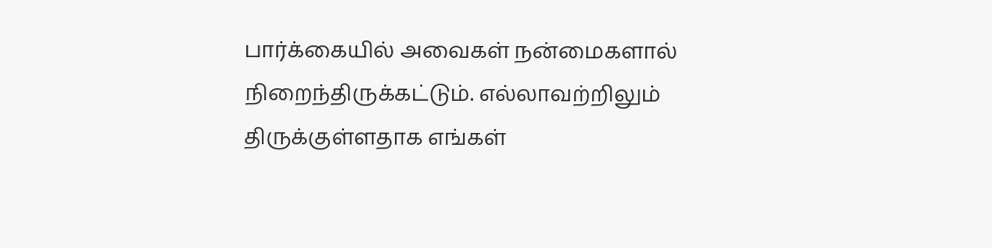பார்க்கையில் அவைகள் நன்மைகளால் நிறைந்திருக்கட்டும். எல்லாவற்றிலும் திருக்குள்ளதாக எங்கள்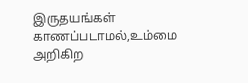இருதயங்கள் காணப்படாமல்,உம்மை அறிகிற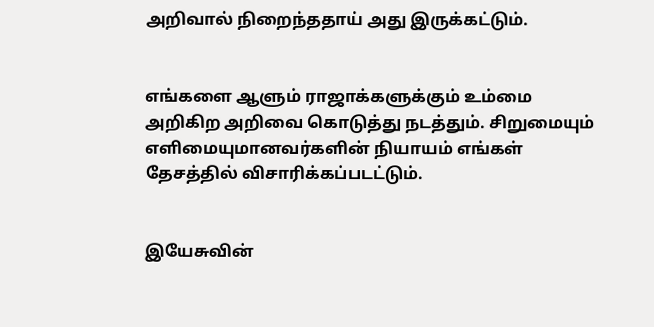அறிவால் நிறைந்ததாய் அது இருக்கட்டும்.


எங்களை ஆளும் ராஜாக்களுக்கும் உம்மை அறிகிற அறிவை கொடுத்து நடத்தும். சிறுமையும் எளிமையுமானவர்களின் நியாயம் எங்கள் தேசத்தில் விசாரிக்கப்படட்டும்.


இயேசுவின்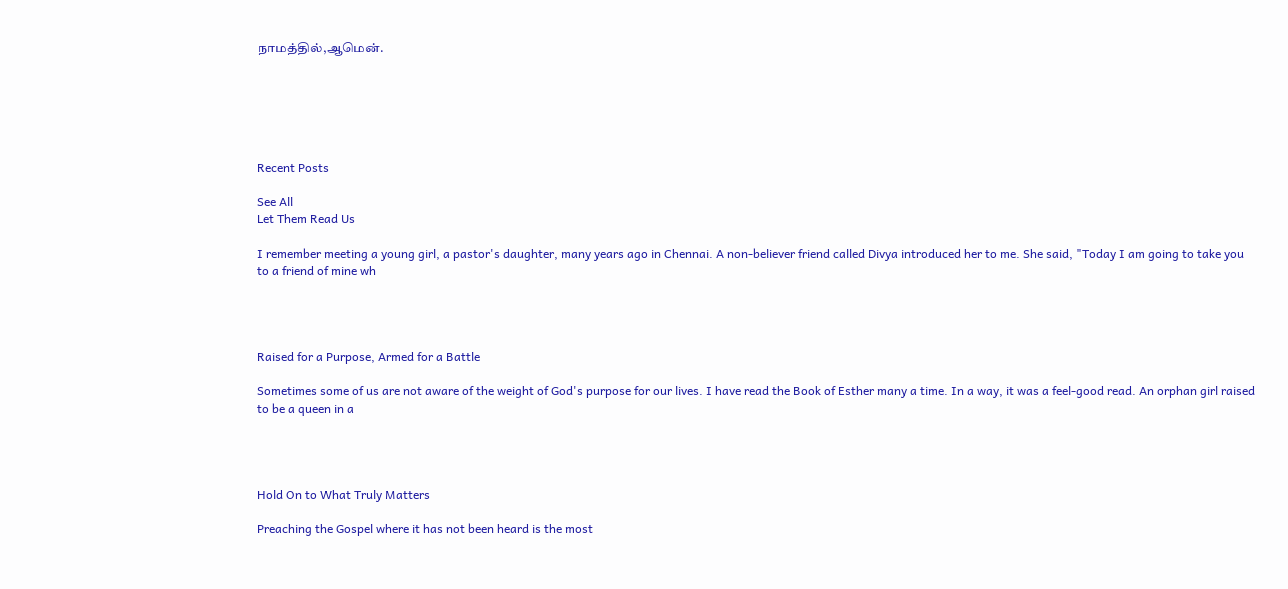நாமத்தில்,ஆமென்.






Recent Posts

See All
Let Them Read Us

I remember meeting a young girl, a pastor's daughter, many years ago in Chennai. A non-believer friend called Divya introduced her to me. She said, "Today I am going to take you to a friend of mine wh




Raised for a Purpose, Armed for a Battle

Sometimes some of us are not aware of the weight of God's purpose for our lives. I have read the Book of Esther many a time. In a way, it was a feel-good read. An orphan girl raised to be a queen in a




Hold On to What Truly Matters

Preaching the Gospel where it has not been heard is the most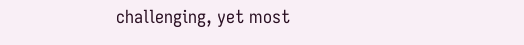challenging, yet most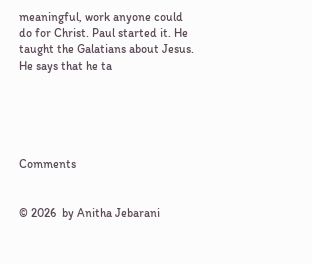meaningful, work anyone could do for Christ. Paul started it. He taught the Galatians about Jesus. He says that he ta





Comments


© 2026  by Anitha Jebarani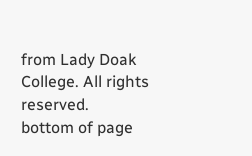from Lady Doak College. All rights reserved.
bottom of page